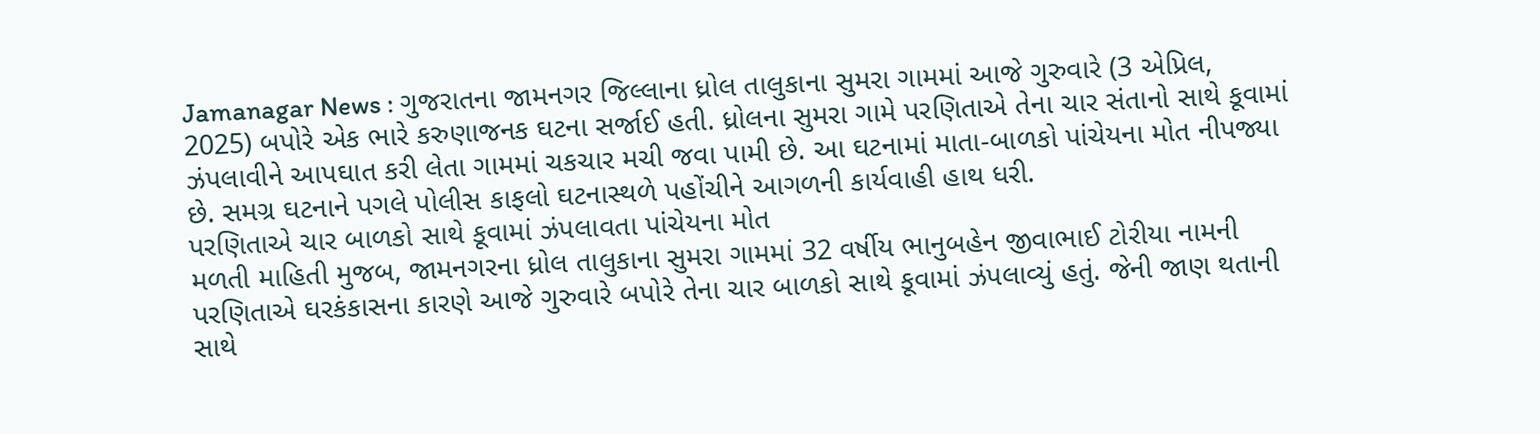Jamanagar News : ગુજરાતના જામનગર જિલ્લાના ધ્રોલ તાલુકાના સુમરા ગામમાં આજે ગુરુવારે (3 એપ્રિલ, 2025) બપોરે એક ભારે કરુણાજનક ઘટના સર્જાઈ હતી. ધ્રોલના સુમરા ગામે પરણિતાએ તેના ચાર સંતાનો સાથે કૂવામાં ઝંપલાવીને આપઘાત કરી લેતા ગામમાં ચકચાર મચી જવા પામી છે. આ ઘટનામાં માતા-બાળકો પાંચેયના મોત નીપજ્યા છે. સમગ્ર ઘટનાને પગલે પોલીસ કાફલો ઘટનાસ્થળે પહોંચીને આગળની કાર્યવાહી હાથ ધરી.
પરણિતાએ ચાર બાળકો સાથે કૂવામાં ઝંપલાવતા પાંચેયના મોત
મળતી માહિતી મુજબ, જામનગરના ધ્રોલ તાલુકાના સુમરા ગામમાં 32 વર્ષીય ભાનુબહેન જીવાભાઈ ટોરીયા નામની પરણિતાએ ઘરકંકાસના કારણે આજે ગુરુવારે બપોરે તેના ચાર બાળકો સાથે કૂવામાં ઝંપલાવ્યું હતું. જેની જાણ થતાની સાથે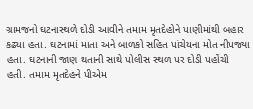ગ્રામજનો ઘટનાસ્થળે દોડી આવીને તમામ મૃતદેહોને પાણીમાંથી બહાર કઢ્યા હતા. ઘટનામાં માતા અને બાળકો સહિત પાંચેયના મોત નીપજ્યા હતા. ઘટનાની જાણ થતાની સાથે પોલીસ સ્થળ પર દોડી પહોંચી હતી. તમામ મૃતદેહને પીએમ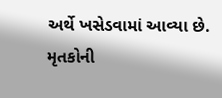અર્થે ખસેડવામાં આવ્યા છે.
મૃતકોની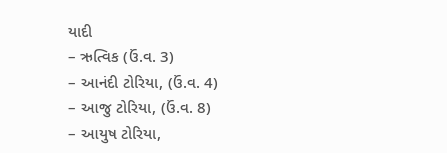યાદી
– ઋત્વિક (ઉં.વ. 3)
– આનંદી ટોરિયા, (ઉં.વ. 4)
– આજુ ટોરિયા, (ઉં.વ. 8)
– આયુષ ટોરિયા,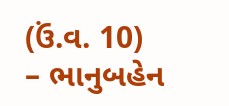(ઉં.વ. 10)
– ભાનુબહેન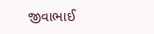જીવાભાઈ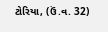ટોરિયા, (ઉં.વ. 32)